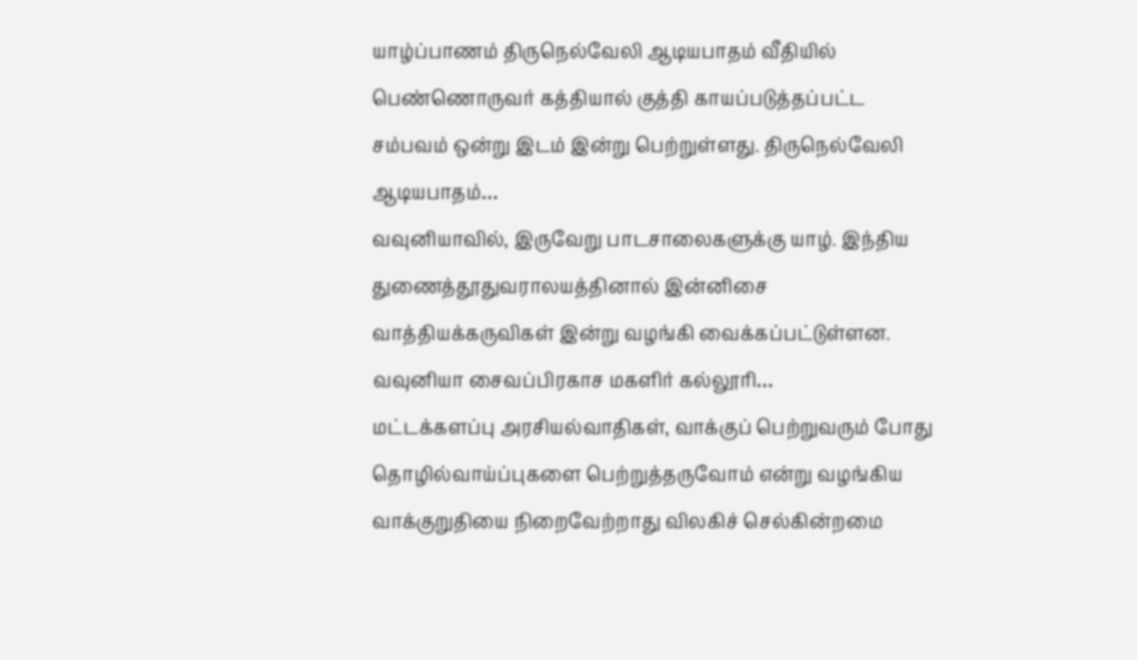யாழ்ப்பாணம் திருநெல்வேலி ஆடியபாதம் வீதியில் பெண்ணொருவர் கத்தியால் குத்தி காயப்படுத்தப்பட்ட சம்பவம் ஒன்று இடம் இன்று பெற்றுள்ளது. திருநெல்வேலி ஆடியபாதம்…
வவுனியாவில், இருவேறு பாடசாலைகளுக்கு யாழ். இந்திய துணைத்தூதுவராலயத்தினால் இன்னிசை வாத்தியக்கருவிகள் இன்று வழங்கி வைக்கப்பட்டுள்ளன. வவுனியா சைவப்பிரகாச மகளிர் கல்லூரி…
மட்டக்களப்பு அரசியல்வாதிகள், வாக்குப் பெற்றுவரும் போது தொழில்வாய்ப்புகளை பெற்றுத்தருவோம் என்று வழங்கிய வாக்குறுதியை நிறைவேற்றாது விலகிச் செல்கின்றமை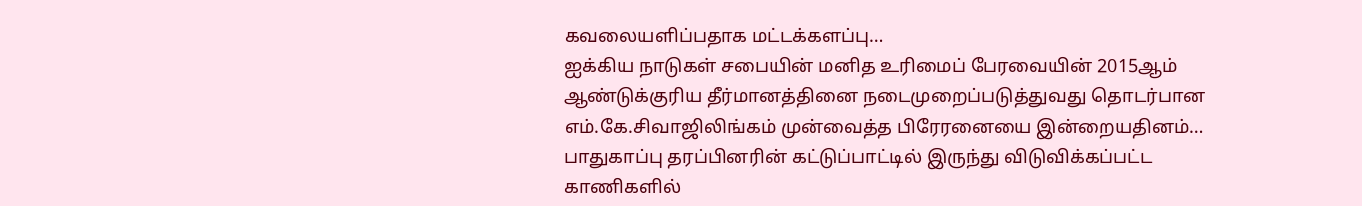கவலையளிப்பதாக மட்டக்களப்பு…
ஐக்கிய நாடுகள் சபையின் மனித உரிமைப் பேரவையின் 2015ஆம் ஆண்டுக்குரிய தீர்மானத்தினை நடைமுறைப்படுத்துவது தொடர்பான எம்.கே.சிவாஜிலிங்கம் முன்வைத்த பிரேரனையை இன்றையதினம்…
பாதுகாப்பு தரப்பினரின் கட்டுப்பாட்டில் இருந்து விடுவிக்கப்பட்ட காணிகளில்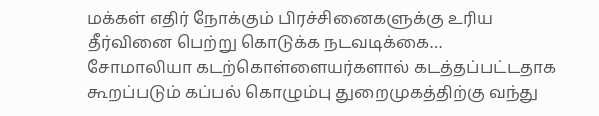மக்கள் எதிர் நோக்கும் பிரச்சினைகளுக்கு உரிய தீர்வினை பெற்று கொடுக்க நடவடிக்கை…
சோமாலியா கடற்கொள்ளையர்களால் கடத்தப்பட்டதாக கூறப்படும் கப்பல் கொழும்பு துறைமுகத்திற்கு வந்து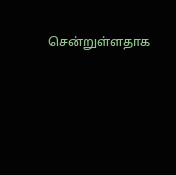சென்றுள்ளதாக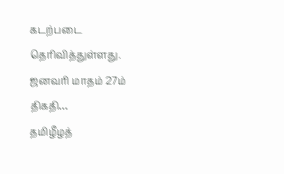கடற்படை தெரிவித்துள்ளது. ஜனவரி மாதம் 27ம் திகதி…
தமிழீழத்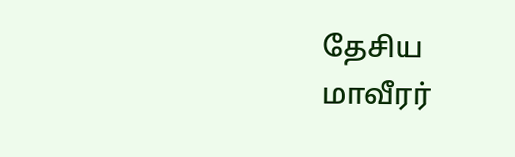தேசிய மாவீரர்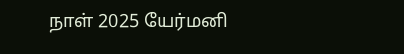நாள் 2025 யேர்மனி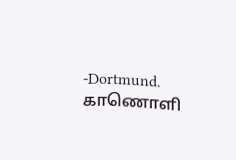-Dortmund. காணொளி